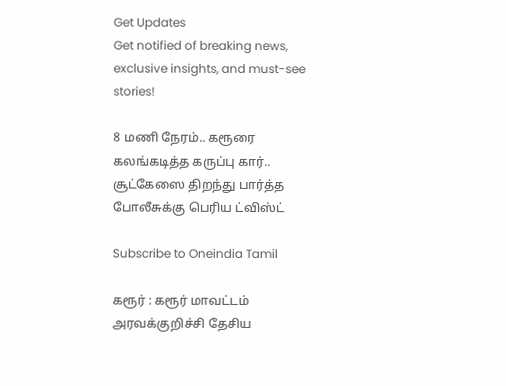Get Updates
Get notified of breaking news, exclusive insights, and must-see stories!

8 மணி நேரம்.. கரூரை கலங்கடித்த கருப்பு கார்.. சூட்கேஸை திறந்து பார்த்த போலீசுக்கு பெரிய ட்விஸ்ட்

Subscribe to Oneindia Tamil

கரூர் : கரூர் மாவட்டம் அரவக்குறிச்சி தேசிய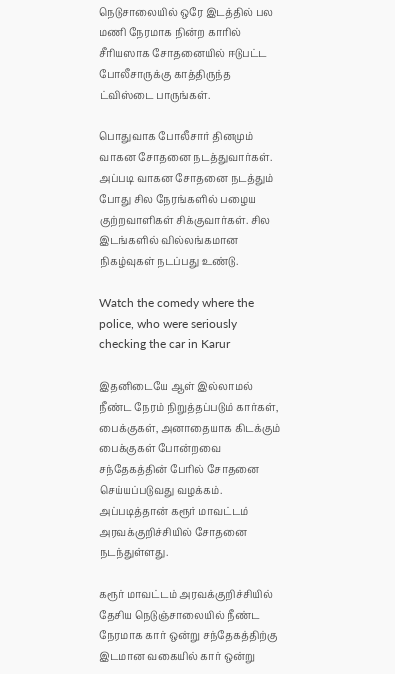நெடுசாலையில் ஒரே இடத்தில் பல மணி நேரமாக நின்ற காரில் சீரியஸாக சோதனையில் ஈடுபட்ட போலீசாருக்கு காத்திருந்த ட்விஸ்டை பாருங்கள்.

பொதுவாக போலீசார் தினமும் வாகன சோதனை நடத்துவார்கள். அப்படி வாகன சோதனை நடத்தும் போது சில நேரங்களில் பழைய குற்றவாளிகள் சிக்குவார்கள். சில இடங்களில் வில்லங்கமான நிகழ்வுகள் நடப்பது உண்டு.

Watch the comedy where the police, who were seriously checking the car in Karur

இதனிடையே ஆள் இல்லாமல் நீண்ட நேரம் நிறுத்தப்படும் கார்கள், பைக்குகள், அனாதையாக கிடக்கும் பைக்குகள் போன்றவை சந்தேகத்தின் பேரில் சோதனை செய்யப்படுவது வழக்கம். அப்படித்தான் கரூர் மாவட்டம் அரவக்குறிச்சியில் சோதனை நடந்துள்ளது.

கரூர் மாவட்டம் அரவக்குறிச்சியில் தேசிய நெடுஞ்சாலையில் நீண்ட நேரமாக கார் ஒன்று சந்தேகத்திற்கு இடமான வகையில் கார் ஒன்று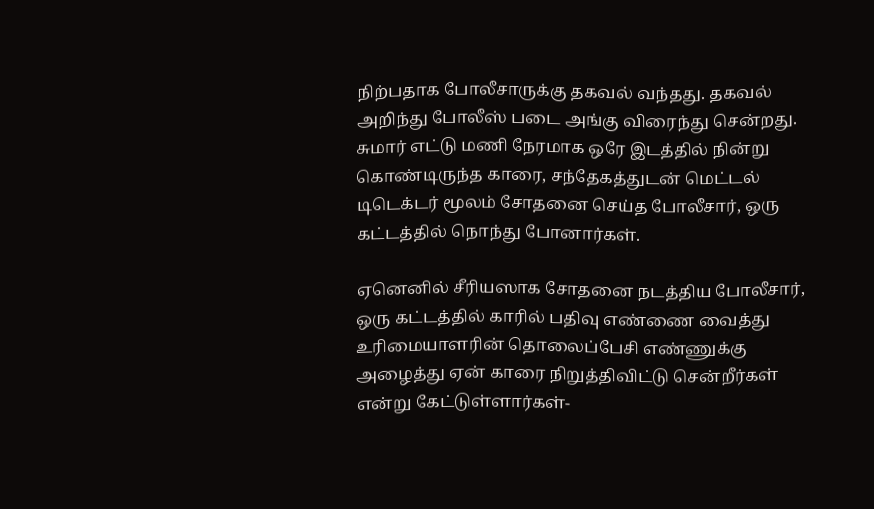நிற்பதாக போலீசாருக்கு தகவல் வந்தது. தகவல் அறிந்து போலீஸ் படை அங்கு விரைந்து சென்றது. சுமார் எட்டு மணி நேரமாக ஒரே இடத்தில் நின்று கொண்டிருந்த காரை, சந்தேகத்துடன் மெட்டல் டிடெக்டர் மூலம் சோதனை செய்த போலீசார், ஒரு கட்டத்தில் நொந்து போனார்கள்.

ஏனெனில் சீரியஸாக சோதனை நடத்திய போலீசார், ஒரு கட்டத்தில் காரில் பதிவு எண்ணை வைத்து உரிமையாளரின் தொலைப்பேசி எண்ணுக்கு அழைத்து ஏன் காரை நிறுத்திவிட்டு சென்றீர்கள் என்று கேட்டுள்ளார்கள்-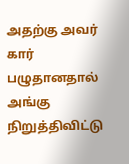அதற்கு அவர் கார் பழுதானதால் அங்கு நிறுத்திவிட்டு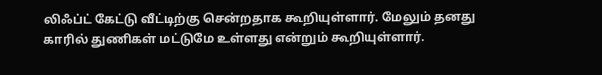லிஃப்ட் கேட்டு வீட்டிற்கு சென்றதாக கூறியுள்ளார். மேலும் தனது காரில் துணிகள் மட்டுமே உள்ளது என்றும் கூறியுள்ளார்.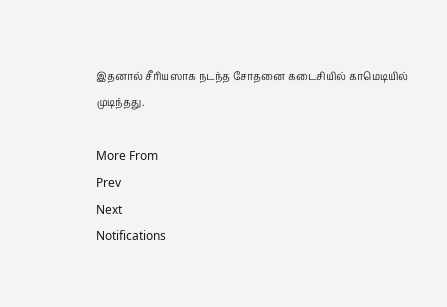இதனால் சீரியஸாக நடந்த சோதனை கடைசியில் காமெடியில் முடிந்தது.

More From
Prev
Next
Notifications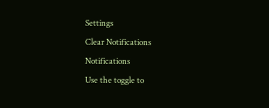Settings
Clear Notifications
Notifications
Use the toggle to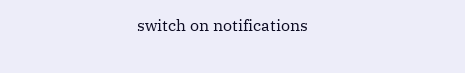switch on notifications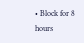• Block for 8 hours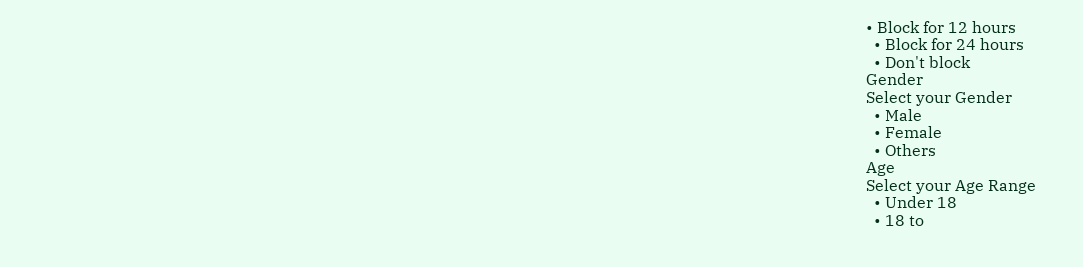• Block for 12 hours
  • Block for 24 hours
  • Don't block
Gender
Select your Gender
  • Male
  • Female
  • Others
Age
Select your Age Range
  • Under 18
  • 18 to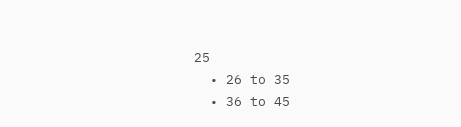25
  • 26 to 35
  • 36 to 45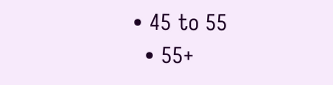• 45 to 55
  • 55+